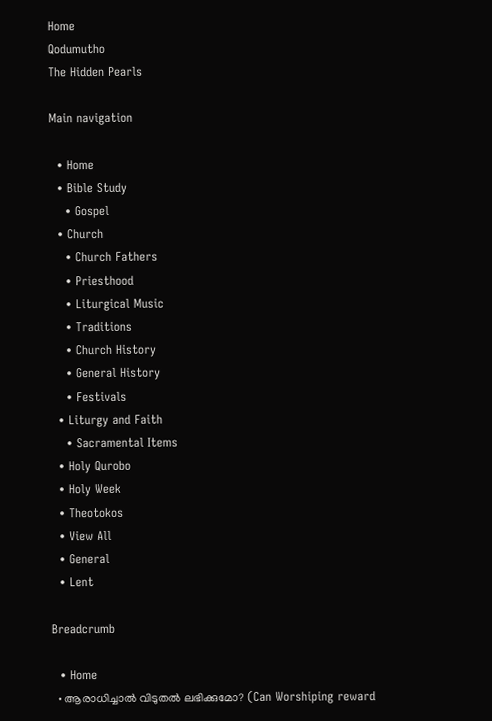Home
Qodumutho
The Hidden Pearls

Main navigation

  • Home
  • Bible Study
    • Gospel
  • Church
    • Church Fathers
    • Priesthood
    • Liturgical Music
    • Traditions
    • Church History
    • General History
    • Festivals
  • Liturgy and Faith
    • Sacramental Items
  • Holy Qurobo
  • Holy Week
  • Theotokos
  • View All
  • General
  • Lent

Breadcrumb

  • Home
  • ആരാധിച്ചാല്‍ വിടുതല്‍ ലഭിക്കുമോ? (Can Worshiping reward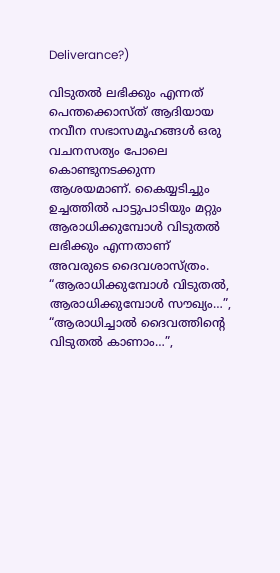Deliverance?)

വിടുതല്‍ ലഭിക്കും എന്നത് പെന്തക്കൊസ്ത് ആദിയായ നവീന സഭാസമൂഹങ്ങള്‍ ഒരു വചനസത്യം പോലെ കൊണ്ടുനടക്കുന്ന ആശയമാണ്. കൈയ്യടിച്ചും ഉച്ചത്തില്‍ പാട്ടുപാടിയും മറ്റും ആരാധിക്കുമ്പോള്‍ വിടുതല്‍ ലഭിക്കും എന്നതാണ് അവരുടെ ദൈവശാസ്ത്രം. “ആരാധിക്കുമ്പോള്‍ വിടുതല്‍, ആരാധിക്കുമ്പോള്‍ സൗഖ്യം…”, “ആരാധിച്ചാല്‍ ദൈവത്തിന്റെ വിടുതല്‍ കാണാം…”,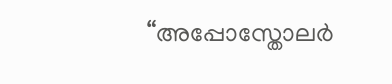“അപ്പോസ്തോലര്‍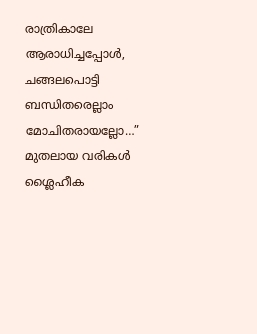രാത്രികാലേ ആരാധിച്ചപ്പോള്‍, ചങ്ങലപൊട്ടി ബന്ധിതരെല്ലാം മോചിതരായല്ലോ…” മുതലായ വരികള്‍ ശ്ലൈഹീക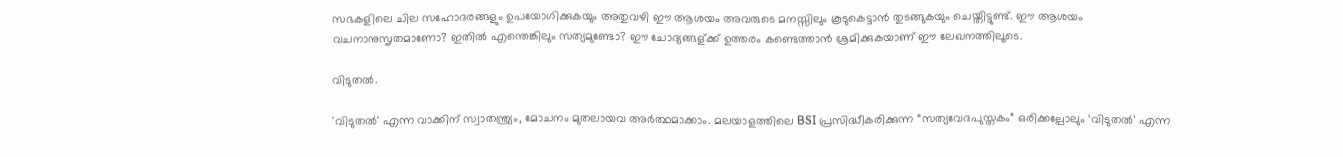സഭകളിലെ ചില സഹോദരങ്ങളും ഉപയോഗിക്കുകയും അതുവഴി ഈ ആശയം അവരുടെ മനസ്സിലും കൂടുകെട്ടാന്‍ തുടങ്ങുകയും ചെയ്തിട്ടുണ്ട്. ഈ ആശയം വചനാനുസൃതമാണോ? ഇതില്‍ എന്തെങ്കിലും സത്യമുണ്ടോ? ഈ ചോദ്യങ്ങള്ക്ക് ഉത്തരം കണ്ടെത്താന്‍ ശ്രമിക്കുകയാണ് ഈ ലേഖനത്തിലൂടെ.

വിടുതല്‍.

'വിടുതല്‍' എന്ന വാക്കിന് സ്വാതന്ത്ര്യം, മോചനം മുതലായവ അർത്ഥമാക്കാം. മലയാളത്തിലെ BSI പ്രസിദ്ധീകരിക്കുന്ന “സത്യവേദപുസ്തകം” ഒരിക്കല്പോലും ‘വിടുതല്‍’ എന്ന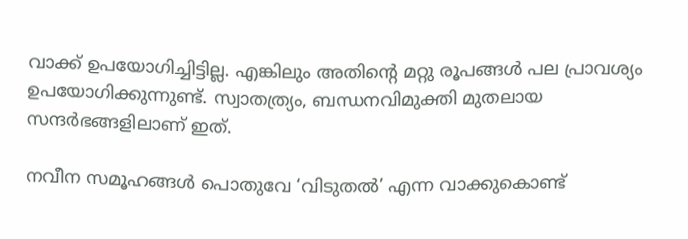വാക്ക് ഉപയോഗിച്ചിട്ടില്ല. എങ്കിലും അതിന്റെ മറ്റു രൂപങ്ങള്‍ പല പ്രാവശ്യം ഉപയോഗിക്കുന്നുണ്ട്. സ്വാതത്ര്യം, ബന്ധനവിമുക്തി മുതലായ സന്ദർഭങ്ങളിലാണ് ഇത്.

നവീന സമൂഹങ്ങള്‍ പൊതുവേ ‘വിടുതല്‍’ എന്ന വാക്കുകൊണ്ട്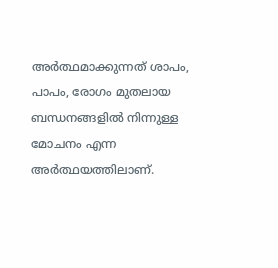അർത്ഥമാക്കുന്നത് ശാപം, പാപം, രോഗം മുതലായ ബന്ധനങ്ങളില്‍ നിന്നുള്ള മോചനം എന്ന അർത്ഥയത്തിലാണ്.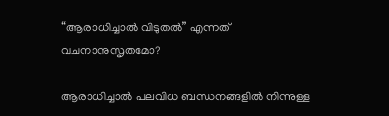“ആരാധിച്ചാല്‍ വിടുതല്‍” എന്നത് വചനാനുസൃതമോ?

ആരാധിച്ചാല്‍ പലവിധ ബന്ധനങ്ങളില്‍ നിന്നുള്ള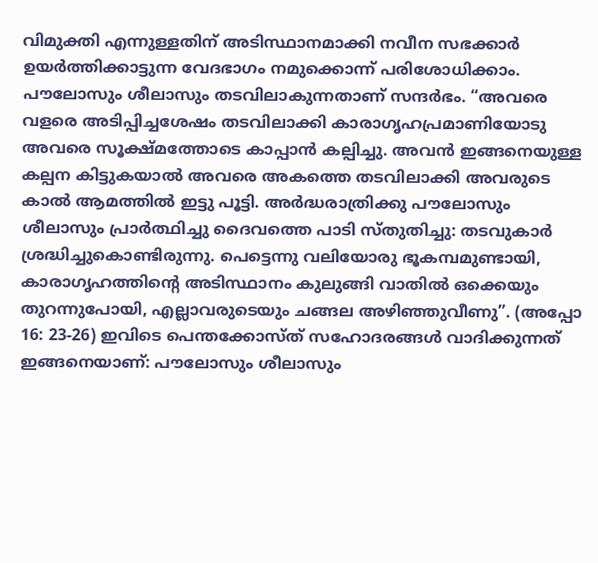വിമുക്തി എന്നുള്ളതിന് അടിസ്ഥാനമാക്കി നവീന സഭക്കാര്‍ ഉയർത്തിക്കാട്ടുന്ന വേദഭാഗം നമുക്കൊന്ന് പരിശോധിക്കാം. പൗലോസും ശീലാസും തടവിലാകുന്നതാണ് സന്ദർഭം‍. “അവരെ വളരെ അടിപ്പിച്ചശേഷം തടവിലാക്കി കാരാഗൃഹപ്രമാണിയോടു അവരെ സൂക്ഷ്മത്തോടെ കാപ്പാന്‍ കല്പിച്ചു. അവന്‍ ഇങ്ങനെയുള്ള കല്പന കിട്ടുകയാല്‍ അവരെ അകത്തെ തടവിലാക്കി അവരുടെ കാല്‍ ആമത്തില്‍ ഇട്ടു പൂട്ടി. അർദ്ധരാത്രിക്കു പൗലോസും ശീലാസും പ്രാർത്ഥിച്ചു ദൈവത്തെ പാടി സ്തുതിച്ചു: തടവുകാര്‍ ശ്രദ്ധിച്ചുകൊണ്ടിരുന്നു. പെട്ടെന്നു വലിയോരു ഭൂകമ്പമുണ്ടായി, കാരാഗൃഹത്തിന്റെ അടിസ്ഥാനം കുലുങ്ങി വാതില്‍ ഒക്കെയും തുറന്നുപോയി, എല്ലാവരുടെയും ചങ്ങല അഴിഞ്ഞുവീണു”. (അപ്പോ 16: 23-26) ഇവിടെ പെന്തക്കോസ്ത് സഹോദരങ്ങള്‍ വാദിക്കുന്നത് ഇങ്ങനെയാണ്: പൗലോസും ശീലാസും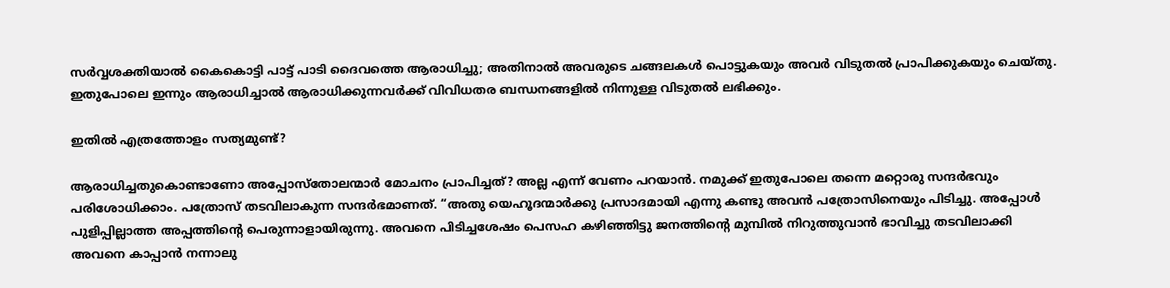സർവ്വശക്തിയാല്‍ കൈകൊട്ടി പാട്ട് പാടി ദൈവത്തെ ആരാധിച്ചു; അതിനാല്‍ അവരുടെ ചങ്ങലകള്‍ പൊട്ടുകയും അവര്‍ വിടുതല്‍ പ്രാപിക്കുകയും ചെയ്തു. ഇതുപോലെ ഇന്നും ആരാധിച്ചാല്‍ ആരാധിക്കുന്നവർക്ക് വിവിധതര ബന്ധനങ്ങളില്‍ നിന്നുള്ള വിടുതല്‍ ലഭിക്കും.

ഇതില്‍ എത്രത്തോളം സത്യമുണ്ട്?

ആരാധിച്ചതുകൊണ്ടാണോ അപ്പോസ്തോലന്മാര്‍ മോചനം പ്രാപിച്ചത്? അല്ല എന്ന് വേണം പറയാന്‍. നമുക്ക് ഇതുപോലെ തന്നെ മറ്റൊരു സന്ദർഭവും പരിശോധിക്കാം. പത്രോസ് തടവിലാകുന്ന സന്ദർഭമാണത്. “അതു യെഹൂദന്മാർക്കു പ്രസാദമായി എന്നു കണ്ടു അവന്‍ പത്രോസിനെയും പിടിച്ചു. അപ്പോള്‍ പുളിപ്പില്ലാത്ത അപ്പത്തിന്റെ പെരുന്നാളായിരുന്നു. അവനെ പിടിച്ചശേഷം പെസഹ കഴിഞ്ഞിട്ടു ജനത്തിന്റെ മുമ്പില്‍ നിറുത്തുവാന്‍ ഭാവിച്ചു തടവിലാക്കി അവനെ കാപ്പാന്‍ നന്നാലു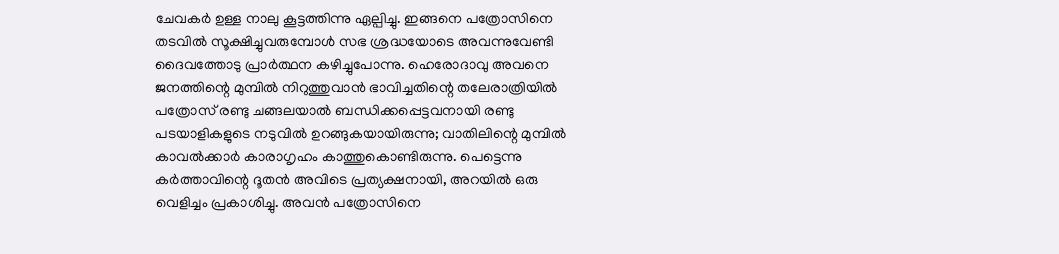ചേവകര്‍ ഉള്ള നാലു കൂട്ടത്തിന്നു ഏല്പിച്ചു. ഇങ്ങനെ പത്രോസിനെ തടവില്‍ സൂക്ഷിച്ചുവരുമ്പോള്‍ സഭ ശ്രദ്ധയോടെ അവന്നുവേണ്ടി ദൈവത്തോടു പ്രാർത്ഥന കഴിച്ചുപോന്നു. ഹെരോദാവു അവനെ ജനത്തിന്റെ മുമ്പില്‍ നിറുത്തുവാന്‍ ഭാവിച്ചതിന്റെ തലേരാത്രിയില്‍ പത്രോസ് രണ്ടു ചങ്ങലയാല്‍ ബന്ധിക്കപ്പെട്ടവനായി രണ്ടു പടയാളികളുടെ നടുവില്‍ ഉറങ്ങുകയായിരുന്നു; വാതിലിന്റെ മുമ്പില്‍ കാവൽക്കാര്‍ കാരാഗൃഹം കാത്തുകൊണ്ടിരുന്നു. പെട്ടെന്നു കർത്താവിന്റെ ദൂതന്‍ അവിടെ പ്രത്യക്ഷനായി, അറയില്‍ ഒരു വെളിച്ചം പ്രകാശിച്ചു. അവന്‍ പത്രോസിനെ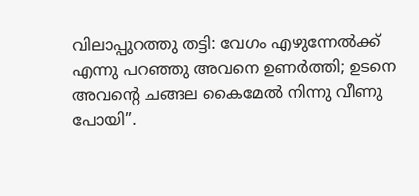വിലാപ്പുറത്തു തട്ടി: വേഗം എഴുന്നേൽക്ക് എന്നു പറഞ്ഞു അവനെ ഉണർത്തി; ഉടനെ അവന്റെ ചങ്ങല കൈമേല്‍ നിന്നു വീണു പോയി”.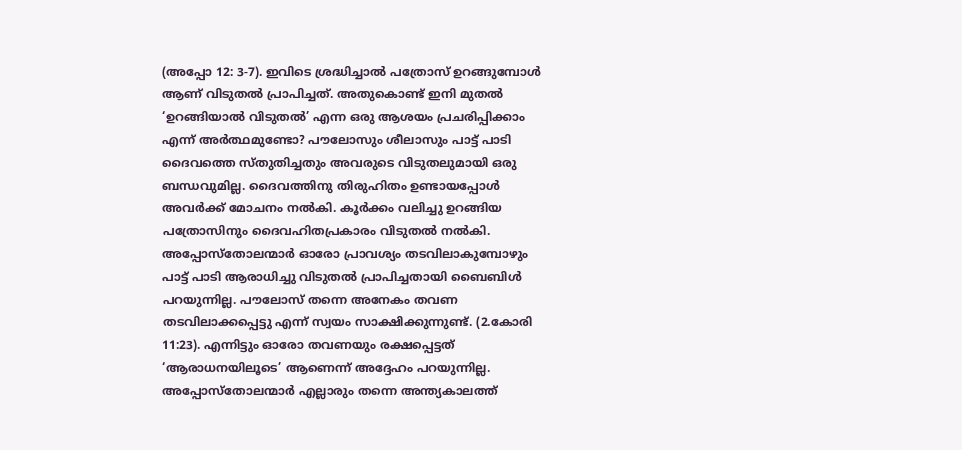(അപ്പോ 12: 3-7). ഇവിടെ ശ്രദ്ധിച്ചാല്‍ പത്രോസ് ഉറങ്ങുമ്പോള്‍ ആണ് വിടുതല്‍ പ്രാപിച്ചത്. അതുകൊണ്ട് ഇനി മുതല്‍ ‘ഉറങ്ങിയാല്‍ വിടുതല്‍’ എന്ന ഒരു ആശയം പ്രചരിപ്പിക്കാം എന്ന് അർത്ഥമുണ്ടോ? പൗലോസും ശീലാസും പാട്ട് പാടി ദൈവത്തെ സ്തുതിച്ചതും അവരുടെ വിടുതലുമായി ഒരു ബന്ധവുമില്ല. ദൈവത്തിനു തിരുഹിതം ഉണ്ടായപ്പോള്‍ അവർക്ക് മോചനം നൽകി. കൂർക്കം വലിച്ചു ഉറങ്ങിയ പത്രോസിനും ദൈവഹിതപ്രകാരം വിടുതല്‍ നൽകി. അപ്പോസ്തോലന്മാര്‍ ഓരോ പ്രാവശ്യം തടവിലാകുമ്പോഴും പാട്ട് പാടി ആരാധിച്ചു വിടുതല്‍ പ്രാപിച്ചതായി ബൈബിള്‍ പറയുന്നില്ല. പൗലോസ് തന്നെ അനേകം തവണ തടവിലാക്കപ്പെട്ടു എന്ന് സ്വയം സാക്ഷിക്കുന്നുണ്ട്. (2.കോരി 11:23). എന്നിട്ടും ഓരോ തവണയും രക്ഷപ്പെട്ടത് ‘ആരാധനയിലൂടെ’ ആണെന്ന് അദ്ദേഹം പറയുന്നില്ല. അപ്പോസ്തോലന്മാര്‍ എല്ലാരും തന്നെ അന്ത്യകാലത്ത്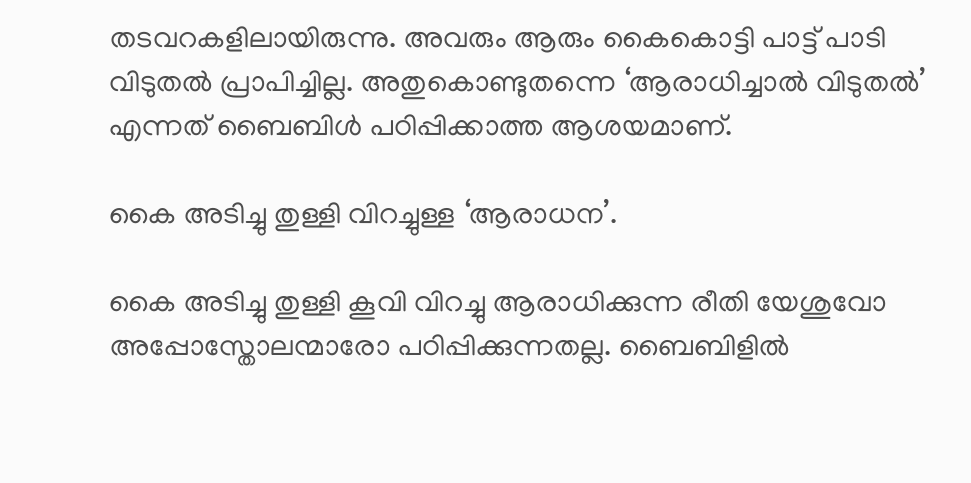തടവറകളിലായിരുന്നു. അവരും ആരും കൈകൊട്ടി പാട്ട് പാടി വിടുതല്‍ പ്രാപിച്ചില്ല. അതുകൊണ്ടുതന്നെ ‘ആരാധിച്ചാല്‍ വിടുതല്‍’ എന്നത് ബൈബിള്‍ പഠിപ്പിക്കാത്ത ആശയമാണ്.

കൈ അടിച്ചു തുള്ളി വിറച്ചുള്ള ‘ആരാധന’.

കൈ അടിച്ചു തുള്ളി കൂവി വിറച്ചു ആരാധിക്കുന്ന രീതി യേശുവോ അപ്പോസ്തോലന്മാരോ പഠിപ്പിക്കുന്നതല്ല. ബൈബിളില്‍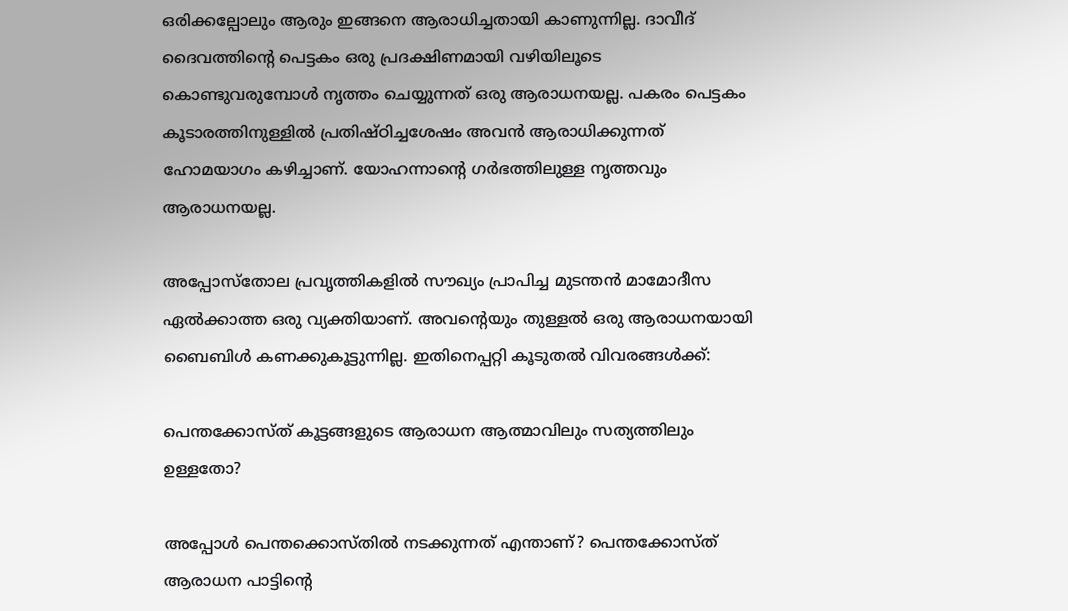ഒരിക്കല്പോലും ആരും ഇങ്ങനെ ആരാധിച്ചതായി കാണുന്നില്ല. ദാവീദ് ദൈവത്തിന്റെ പെട്ടകം ഒരു പ്രദക്ഷിണമായി വഴിയിലൂടെ കൊണ്ടുവരുമ്പോള്‍ നൃത്തം ചെയ്യുന്നത് ഒരു ആരാധനയല്ല. പകരം പെട്ടകം കൂടാരത്തിനുള്ളില്‍ പ്രതിഷ്ഠിച്ചശേഷം അവന്‍ ആരാധിക്കുന്നത് ഹോമയാഗം കഴിച്ചാണ്. യോഹന്നാന്റെ ഗർഭത്തിലുള്ള നൃത്തവും ആരാധനയല്ല.

അപ്പോസ്തോല പ്രവൃത്തികളില്‍ സൗഖ്യം പ്രാപിച്ച മുടന്തന്‍ മാമോദീസ ഏൽക്കാത്ത ഒരു വ്യക്തിയാണ്. അവന്റെയും തുള്ളല്‍ ഒരു ആരാധനയായി ബൈബിള്‍ കണക്കുകൂട്ടുന്നില്ല. ഇതിനെപ്പറ്റി കൂടുതല്‍ വിവരങ്ങൾക്ക്:

പെന്തക്കോസ്ത് കൂട്ടങ്ങളുടെ ആരാധന ആത്മാവിലും സത്യത്തിലും ഉള്ളതോ?

അപ്പോള്‍ പെന്തക്കൊസ്തില്‍ നടക്കുന്നത് എന്താണ്? പെന്തക്കോസ്ത് ആരാധന പാട്ടിന്റെ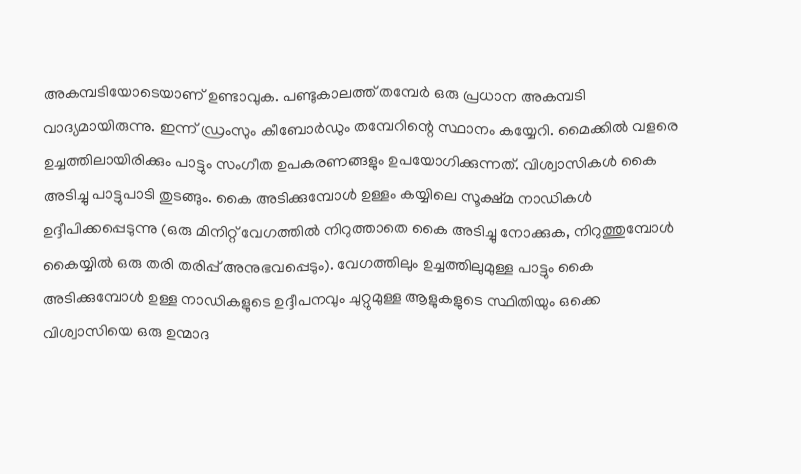അകമ്പടിയോടെയാണ് ഉണ്ടാവുക. പണ്ടുകാലത്ത് തമ്പേര്‍ ഒരു പ്രധാന അകമ്പടി വാദ്യമായിരുന്നു. ഇന്ന് ഡ്രംസും കീബോർഡും തമ്പേറിന്റെ സ്ഥാനം കയ്യേറി. മൈക്കില്‍ വളരെ ഉച്ചത്തിലായിരിക്കും പാട്ടും സംഗീത ഉപകരണങ്ങളും ഉപയോഗിക്കുന്നത്. വിശ്വാസികള്‍ കൈ അടിച്ചു പാട്ടുപാടി തുടങ്ങും. കൈ അടിക്കുമ്പോള്‍ ഉള്ളം കയ്യിലെ സൂക്ഷ്മ നാഡികള്‍ ഉദ്ദീപിക്കപ്പെടുന്നു (ഒരു മിനിറ്റ് വേഗത്തില്‍ നിറുത്താതെ കൈ അടിച്ചു നോക്കുക, നിറുത്തുമ്പോള്‍ കൈയ്യില്‍ ഒരു തരി തരിപ്പ് അനുഭവപ്പെടും). വേഗത്തിലും ഉച്ചത്തിലുമുള്ള പാട്ടും കൈ അടിക്കുമ്പോള്‍ ഉള്ള നാഡികളുടെ ഉദ്ദീപനവും ചുറ്റുമുള്ള ആളുകളുടെ സ്ഥിതിയും ഒക്കെ വിശ്വാസിയെ ഒരു ഉന്മാദ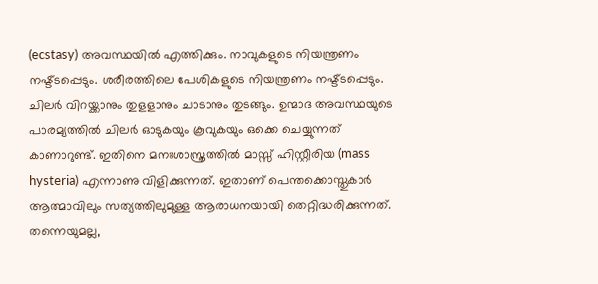(ecstasy) അവസ്ഥയില്‍ എത്തിക്കും. നാവുകളുടെ നിയന്ത്രണം നഷ്ട്ടപ്പെടും. ശരീരത്തിലെ പേശികളുടെ നിയന്ത്രണം നഷ്ട്ടപ്പെടും. ചിലര്‍ വിറയ്ക്കാനും തുളളാനും ചാടാനും തുടങ്ങും. ഉന്മാദ അവസ്ഥയുടെ പാരമ്യത്തില്‍ ചിലര്‍ ഓടുകയും കൂവുകയും ഒക്കെ ചെയ്യുന്നത് കാണാറുണ്ട്‌. ഇതിനെ മനഃശാസ്ത്രത്തില്‍ മാസ്സ് ഹിസ്റ്റീരിയ (mass hysteria) എന്നാണു വിളിക്കുന്നത്‌. ഇതാണ് പെന്തക്കൊസ്തുകാര്‍ ആത്മാവിലും സത്യത്തിലുമുള്ള ആരാധനയായി തെറ്റിദ്ധരിക്കുന്നത്. തന്നെയുമല്ല,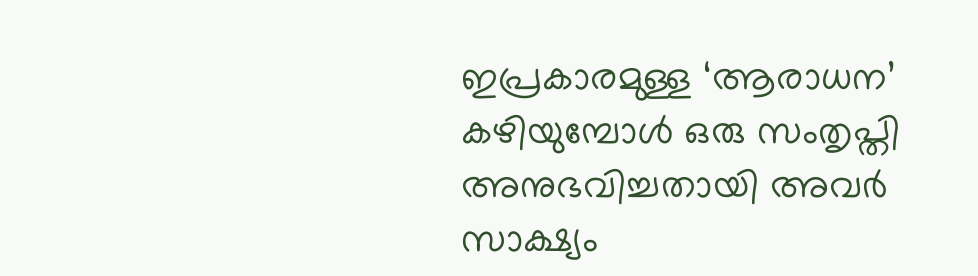ഇപ്രകാരമുള്ള ‘ആരാധന’ കഴിയുമ്പോള്‍ ഒരു സംതൃപ്തി അനുഭവിച്ചതായി അവര്‍ സാക്ഷ്യം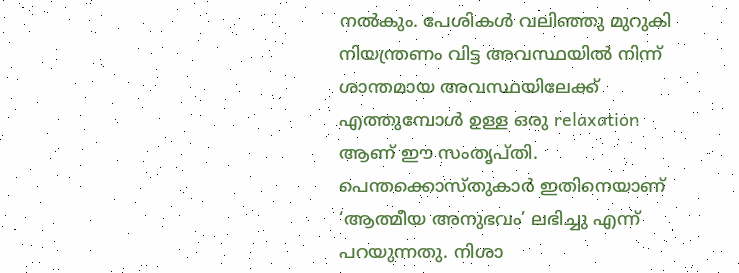നൽകും. പേശികള്‍ വലിഞ്ഞു മുറുകി നിയന്ത്രണം വിട്ട അവസ്ഥയില്‍ നിന്ന് ശാന്തമായ അവസ്ഥയിലേക്ക് എത്തുമ്പോള്‍ ഉള്ള ഒരു relaxation ആണ് ഈ സംതൃപ്തി. പെന്തക്കൊസ്തുകാര്‍ ഇതിനെയാണ് ‘ആത്മീയ അനുഭവം’ ലഭിച്ചു എന്ന് പറയുന്നതു. നിശാ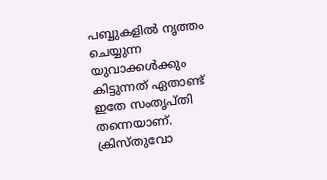പബ്ബുകളില്‍ നൃത്തം ചെയ്യുന്ന യുവാക്കൾക്കും കിട്ടുന്നത് ഏതാണ്ട് ഇതേ സംതൃപ്തി തന്നെയാണ്. ക്രിസ്തുവോ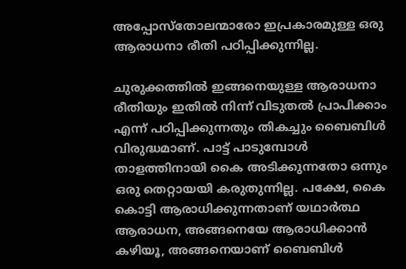അപ്പോസ്തോലന്മാരോ ഇപ്രകാരമുള്ള ഒരു ആരാധനാ രീതി പഠിപ്പിക്കുന്നില്ല.

ചുരുക്കത്തില്‍ ഇങ്ങനെയുള്ള ആരാധനാ രീതിയും ഇതില്‍ നിന്ന് വിടുതല്‍ പ്രാപിക്കാം എന്ന് പഠിപ്പിക്കുന്നതും തികച്ചും ബൈബിള്‍ വിരുദ്ധമാണ്. പാട്ട് പാടുമ്പോള്‍ താളത്തിനായി കൈ അടിക്കുന്നതോ ഒന്നും ഒരു തെറ്റായയി കരുതുന്നില്ല. പക്ഷേ, കൈ കൊട്ടി ആരാധിക്കുന്നതാണ് യഥാർത്ഥ ആരാധന, അങ്ങനെയേ ആരാധിക്കാന്‍ കഴിയൂ, അങ്ങനെയാണ് ബൈബിള്‍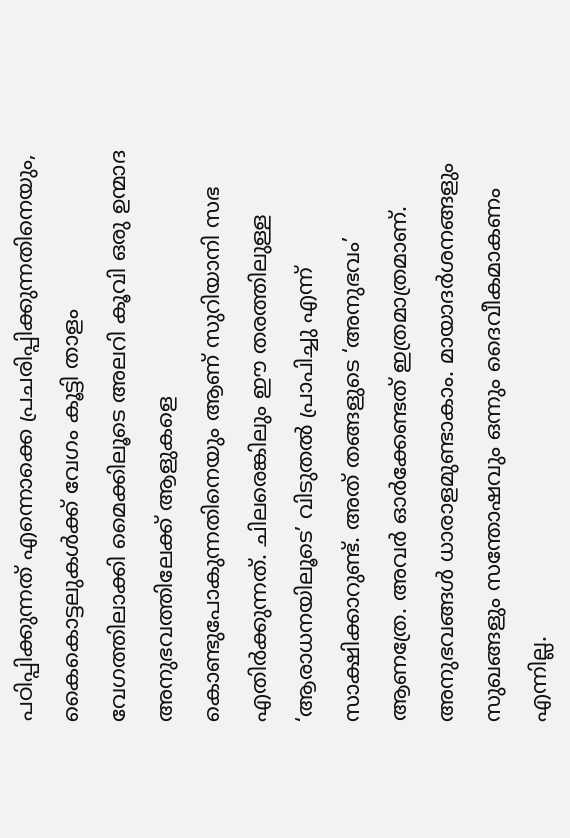പഠിപ്പിക്കുന്നത്‌ എന്നൊക്കെ പ്രചരിപ്പിക്കുന്നതിനെയും, കൈകൊട്ടലുകൾക്ക് വേഗം കൂട്ടി താളം വേഗത്തിലാക്കി മൈക്കിലൂടെ അലറി കൂവി ഒരു ഉന്മാദ അനുഭവത്തിലേക്ക് ആളുകളെ കൊണ്ടുപോകുന്നതിനെയും ആണ് സുറിയാനി സഭ എതിർക്കുന്നത്. ചിലരെങ്കിലും ഈ തരത്തിലുള്ള ‘ആരാധനയിലൂടെ’ വിടുതല്‍ പ്രാപിച്ചു എന്ന് സാക്ഷിക്കാറുണ്ട്. അത് തങ്ങളുടെ ‘അനുഭവം’ ആണത്രേ. അവര്‍ ഓർക്കേണ്ടത് ഇത്രമാത്രമാണ്. അനുഭവങ്ങള്‍ ധാരാളമുണ്ടാകാം. മായാദർശനങ്ങളും സുഖങ്ങളും സന്തോഷവും ഒന്നും ദൈവീകമാകണം എന്നില്ല.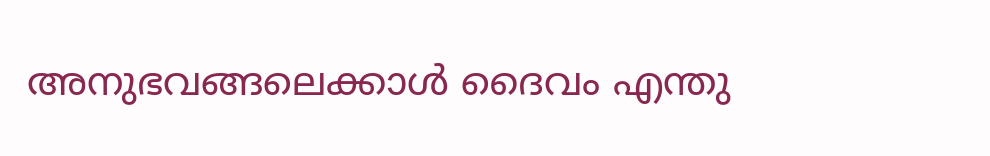അനുഭവങ്ങലെക്കാള്‍ ദൈവം എന്തു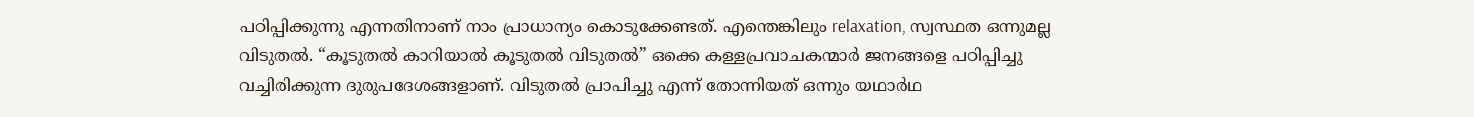പഠിപ്പിക്കുന്നു എന്നതിനാണ് നാം പ്രാധാന്യം കൊടുക്കേണ്ടത്. എന്തെങ്കിലും relaxation, സ്വസ്ഥത ഒന്നുമല്ല വിടുതല്‍. “കൂടുതല്‍ കാറിയാല്‍ കൂടുതല്‍ വിടുതല്‍” ഒക്കെ കള്ളപ്രവാചകന്മാര്‍ ജനങ്ങളെ പഠിപ്പിച്ചു വച്ചിരിക്കുന്ന ദുരുപദേശങ്ങളാണ്. വിടുതല്‍ പ്രാപിച്ചു എന്ന് തോന്നിയത് ഒന്നും യഥാർഥ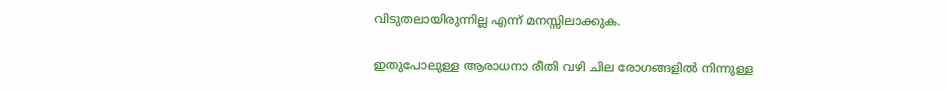വിടുതലായിരുന്നില്ല എന്ന് മനസ്സിലാക്കുക.

ഇതുപോലുള്ള ആരാധനാ രീതി വഴി ചില രോഗങ്ങളില്‍ നിന്നുള്ള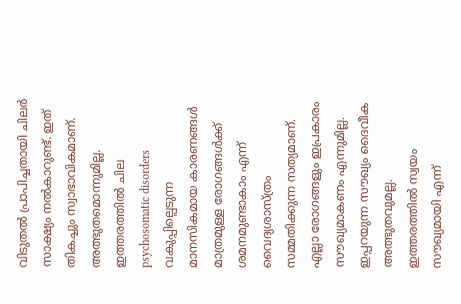വിടുതല്‍ പ്രാപിച്ചതായി ചിലര്‍ സാക്ഷ്യം നൽകാറുണ്ട്. ഇത് തികച്ചും സ്വാഭാവികമാണ്. അത്ഭുതമൊന്നുമില്ല. ഇത്തരത്തില്‍ ചില psychosomatic disorders വകുപ്പില്പെടുന്ന മാനസികമായ കാരണങ്ങള്‍ മാത്രമുള്ള രോഗങ്ങൾക്ക് ശമനമുണ്ടാകാം എന്ന് വൈദ്യശാസ്ത്രം സമ്മതിക്കുന്ന സത്യമാണ്. എല്ലാ രോഗങ്ങളും ഇപ്രകാരം സൗഖ്യമാകണം എന്നുമില്ല. ഇപ്പറയുന്ന സൗഖ്യം ദൈവീക അത്ഭുതവുമല്ല. ഇത്തരത്തില്‍ സ്വയം സൗഖ്യമായി എന്ന്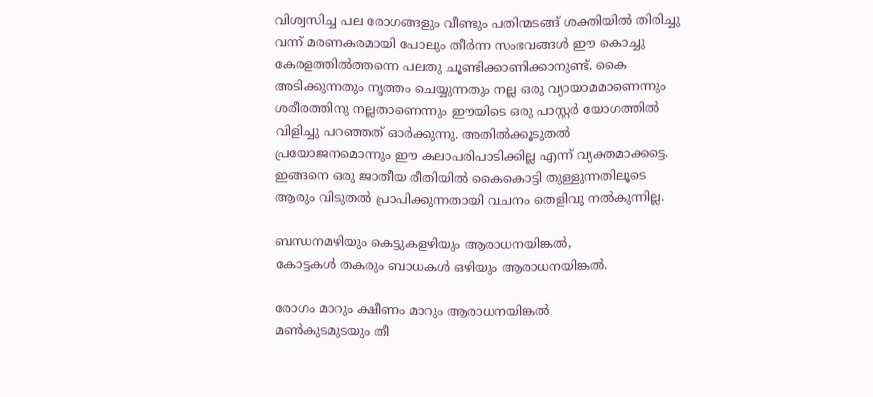വിശ്വസിച്ച പല രോഗങ്ങളും വീണ്ടും പതിന്മടങ്ങ്‌ ശക്തിയില്‍ തിരിച്ചു വന്ന് മരണകരമായി പോലും തീർന്ന സംഭവങ്ങള്‍ ഈ കൊച്ചു കേരളത്തില്‍ത്തന്നെ പലതു ചൂണ്ടിക്കാണിക്കാനുണ്ട്. കൈ അടിക്കുന്നതും നൃത്തം ചെയ്യുന്നതും നല്ല ഒരു വ്യായാമമാണെന്നും ശരീരത്തിനു നല്ലതാണെന്നും ഈയിടെ ഒരു പാസ്റ്റര്‍ യോഗത്തില്‍ വിളിച്ചു പറഞ്ഞത് ഓർക്കുന്നു. അതിൽക്കൂടുതല്‍ പ്രയോജനമൊന്നും ഈ കലാപരിപാടിക്കില്ല എന്ന് വ്യക്തമാക്കട്ടെ. ഇങ്ങനെ ഒരു ജാതീയ രീതിയില്‍ കൈകൊട്ടി തുള്ളുന്നതിലൂടെ ആരും വിടുതല്‍ പ്രാപിക്കുന്നതായി വചനം തെളിവു നൽകുന്നില്ല.

ബന്ധനമഴിയും കെട്ടുകളഴിയും ആരാധനയിങ്കല്‍,
കോട്ടകള്‍ തകരും ബാധകള്‍ ഒഴിയും ആരാധനയിങ്കല്‍.

രോഗം മാറും ക്ഷീണം മാറും ആരാധനയിങ്കല്‍
മൺകുടമുടയും തീ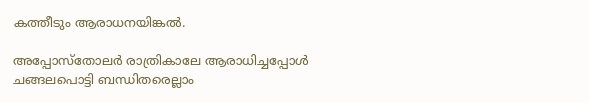കത്തീടും ആരാധനയിങ്കല്‍.

അപ്പോസ്തോലര്‍ രാത്രികാലേ ആരാധിച്ചപ്പോള്‍
ചങ്ങലപൊട്ടി ബന്ധിതരെല്ലാം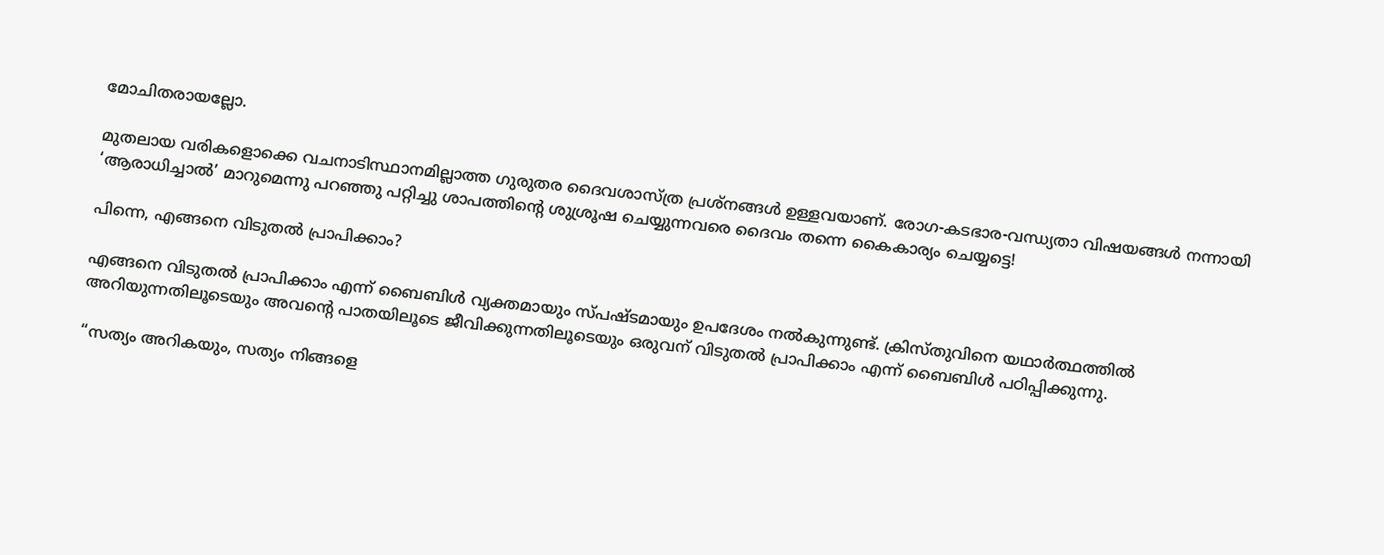മോചിതരായല്ലോ.

മുതലായ വരികളൊക്കെ വചനാടിസ്ഥാനമില്ലാത്ത ഗുരുതര ദൈവശാസ്ത്ര പ്രശ്നങ്ങള്‍ ഉള്ളവയാണ്. രോഗ-കടഭാര-വന്ധ്യതാ വിഷയങ്ങള്‍ നന്നായി ‘ആരാധിച്ചാല്‍’ മാറുമെന്നു പറഞ്ഞു പറ്റിച്ചു ശാപത്തിന്റെ ശുശ്രൂഷ ചെയ്യുന്നവരെ ദൈവം തന്നെ കൈകാര്യം ചെയ്യട്ടെ!

പിന്നെ, എങ്ങനെ വിടുതല്‍ പ്രാപിക്കാം?

എങ്ങനെ വിടുതല്‍ പ്രാപിക്കാം എന്ന് ബൈബിള്‍ വ്യക്തമായും സ്പഷ്ടമായും ഉപദേശം നൽകുന്നുണ്ട്. ക്രിസ്തുവിനെ യഥാർത്ഥത്തില്‍ അറിയുന്നതിലൂടെയും അവന്റെ പാതയിലൂടെ ജീവിക്കുന്നതിലൂടെയും ഒരുവന് വിടുതല്‍ പ്രാപിക്കാം എന്ന് ബൈബിള്‍ പഠിപ്പിക്കുന്നു.

“സത്യം അറികയും, സത്യം നിങ്ങളെ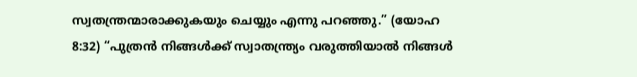സ്വതന്ത്രന്മാരാക്കുകയും ചെയ്യും എന്നു പറഞ്ഞു.” (യോഹ 8:32) “പുത്രന്‍ നിങ്ങൾക്ക് സ്വാതന്ത്ര്യം വരുത്തിയാല്‍ നിങ്ങള്‍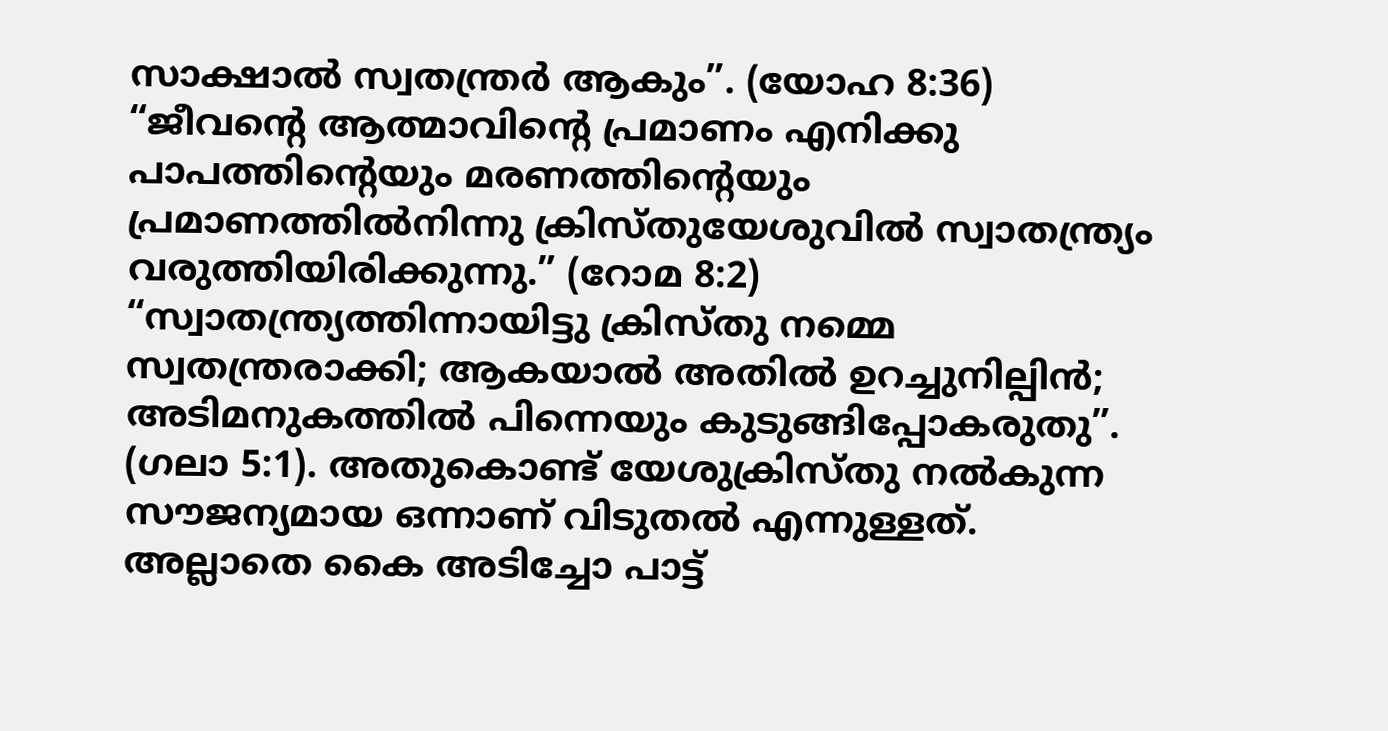സാക്ഷാല്‍ സ്വതന്ത്രര്‍ ആകും”. (യോഹ 8:36) “ജീവന്റെ ആത്മാവിന്റെ പ്രമാണം എനിക്കു പാപത്തിന്റെയും മരണത്തിന്റെയും പ്രമാണത്തിൽനിന്നു ക്രിസ്തുയേശുവില്‍ സ്വാതന്ത്ര്യം വരുത്തിയിരിക്കുന്നു.” (റോമ 8:2)
“സ്വാതന്ത്ര്യത്തിന്നായിട്ടു ക്രിസ്തു നമ്മെ സ്വതന്ത്രരാക്കി; ആകയാല്‍ അതില്‍ ഉറച്ചുനില്പിന്‍; അടിമനുകത്തില്‍ പിന്നെയും കുടുങ്ങിപ്പോകരുതു”. (ഗലാ 5:1). അതുകൊണ്ട് യേശുക്രിസ്തു നൽകുന്ന സൗജന്യമായ ഒന്നാണ് വിടുതല്‍ എന്നുള്ളത്. അല്ലാതെ കൈ അടിച്ചോ പാട്ട്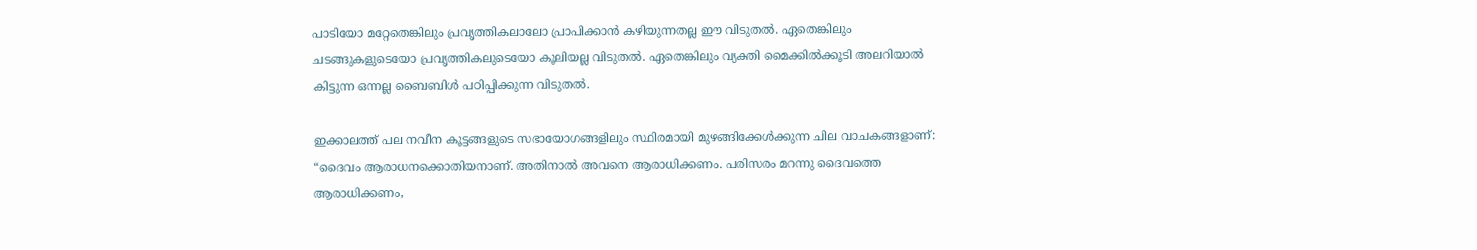പാടിയോ മറ്റേതെങ്കിലും പ്രവൃത്തികലാലോ പ്രാപിക്കാന്‍ കഴിയുന്നതല്ല ഈ വിടുതല്‍. ഏതെങ്കിലും ചടങ്ങുകളുടെയോ പ്രവൃത്തികലുടെയോ കൂലിയല്ല വിടുതല്‍. ഏതെങ്കിലും വ്യക്തി മൈക്കില്‍ക്കൂടി അലറിയാല്‍ കിട്ടുന്ന ഒന്നല്ല ബൈബിള്‍ പഠിപ്പിക്കുന്ന വിടുതല്‍.

ഇക്കാലത്ത് പല നവീന കൂട്ടങ്ങളുടെ സഭായോഗങ്ങളിലും സ്ഥിരമായി മുഴങ്ങിക്കേൾക്കുന്ന ചില വാചകങ്ങളാണ്: “ദൈവം ആരാധനക്കൊതിയനാണ്‌. അതിനാല്‍ അവനെ ആരാധിക്കണം. പരിസരം മറന്നു ദൈവത്തെ ആരാധിക്കണം,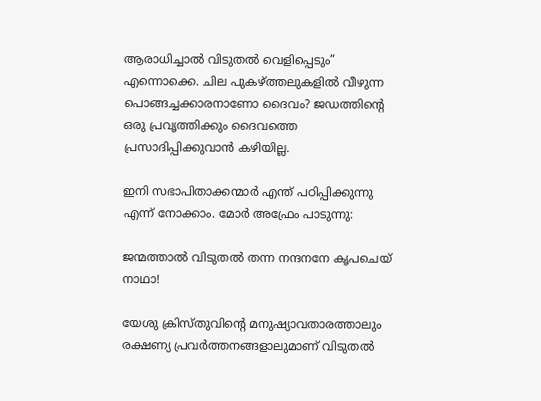ആരാധിച്ചാല്‍ വിടുതല്‍ വെളിപ്പെടും” എന്നൊക്കെ. ചില പുകഴ്ത്തലുകളില്‍ വീഴുന്ന പൊങ്ങച്ചക്കാരനാണോ ദൈവം? ജഡത്തിന്റെ ഒരു പ്രവൃത്തിക്കും ദൈവത്തെ പ്രസാദിപ്പിക്കുവാന്‍ കഴിയില്ല.

ഇനി സഭാപിതാക്കന്മാര്‍ എന്ത് പഠിപ്പിക്കുന്നു എന്ന് നോക്കാം. മോര്‍ അഫ്രേം പാടുന്നു:

ജന്മത്താല്‍ വിടുതല്‍ തന്ന നന്ദനനേ കൃപചെയ് നാഥാ!

യേശു ക്രിസ്തുവിന്റെ മനുഷ്യാവതാരത്താലും രക്ഷണ്യ പ്രവർത്തനങ്ങളാലുമാണ് വിടുതല്‍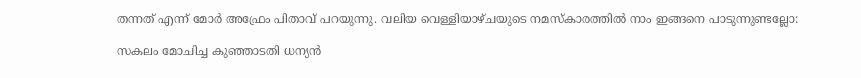തന്നത് എന്ന് മോര്‍ അഫ്രേം പിതാവ് പറയുന്നു. വലിയ വെള്ളിയാഴ്ചയുടെ നമസ്കാരത്തില്‍ നാം ഇങ്ങനെ പാടുന്നുണ്ടല്ലോ:

സകലം മോചിച്ച കുഞ്ഞാടതി ധന്യന്‍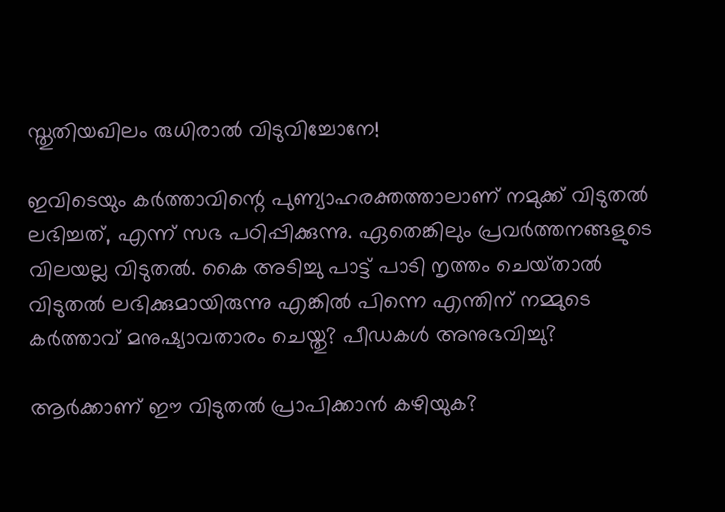സ്തുതിയഖിലം രുധിരാല്‍ വിടുവിച്ചോനേ!

ഇവിടെയും കർത്താവിന്റെ പുണ്യാഹരക്തത്താലാണ് നമുക്ക് വിടുതല്‍ ലഭിച്ചത്, എന്ന് സഭ പഠിപ്പിക്കുന്നു. ഏതെങ്കിലും പ്രവർത്തനങ്ങളുടെ വിലയല്ല വിടുതല്‍. കൈ അടിച്ചു പാട്ട് പാടി നൃത്തം ചെയ്‌താല്‍ വിടുതല്‍ ലഭിക്കുമായിരുന്നു എങ്കില്‍ പിന്നെ എന്തിന് നമ്മുടെ കർത്താവ് മനുഷ്യാവതാരം ചെയ്തു? പീഡകള്‍ അനുഭവിച്ചു?

ആർക്കാണ് ഈ വിടുതല്‍ പ്രാപിക്കാന്‍ കഴിയുക?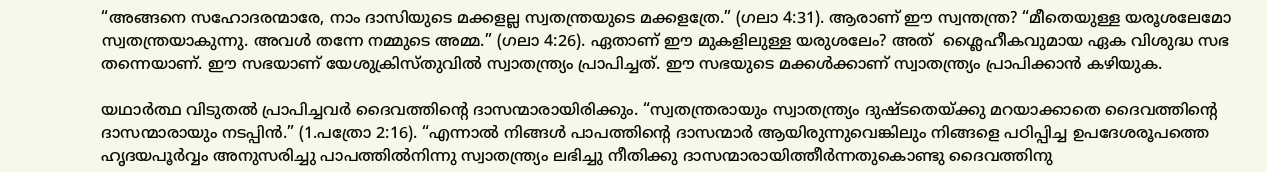“അങ്ങനെ സഹോദരന്മാരേ, നാം ദാസിയുടെ മക്കളല്ല സ്വതന്ത്രയുടെ മക്കളത്രേ.” (ഗലാ 4:31). ആരാണ് ഈ സ്വന്തന്ത്ര? “മീതെയുള്ള യരൂശലേമോ സ്വതന്ത്രയാകുന്നു. അവള്‍ തന്നേ നമ്മുടെ അമ്മ.” (ഗലാ 4:26). ഏതാണ് ഈ മുകളിലുള്ള യരുശലേം? അത്  ശ്ലൈഹീകവുമായ ഏക വിശുദ്ധ സഭ തന്നെയാണ്. ഈ സഭയാണ് യേശുക്രിസ്തുവില്‍ സ്വാതന്ത്ര്യം പ്രാപിച്ചത്. ഈ സഭയുടെ മക്കൾക്കാണ് സ്വാതന്ത്ര്യം പ്രാപിക്കാന്‍ കഴിയുക.

യഥാർത്ഥ വിടുതല്‍ പ്രാപിച്ചവര്‍ ദൈവത്തിന്റെ ദാസന്മാരായിരിക്കും. “സ്വതന്ത്രരായും സ്വാതന്ത്ര്യം ദുഷ്ടതെയ്ക്കു മറയാക്കാതെ ദൈവത്തിന്റെ ദാസന്മാരായും നടപ്പിന്‍.” (1.പത്രോ 2:16). “എന്നാല്‍ നിങ്ങള്‍ പാപത്തിന്റെ ദാസന്മാര്‍ ആയിരുന്നുവെങ്കിലും നിങ്ങളെ പഠിപ്പിച്ച ഉപദേശരൂപത്തെ ഹൃദയപൂർവ്വം അനുസരിച്ചു പാപത്തിൽനിന്നു സ്വാതന്ത്ര്യം ലഭിച്ചു നീതിക്കു ദാസന്മാരായിത്തീർന്നതുകൊണ്ടു ദൈവത്തിനു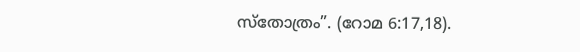സ്തോത്രം”. (റോമ 6:17,18).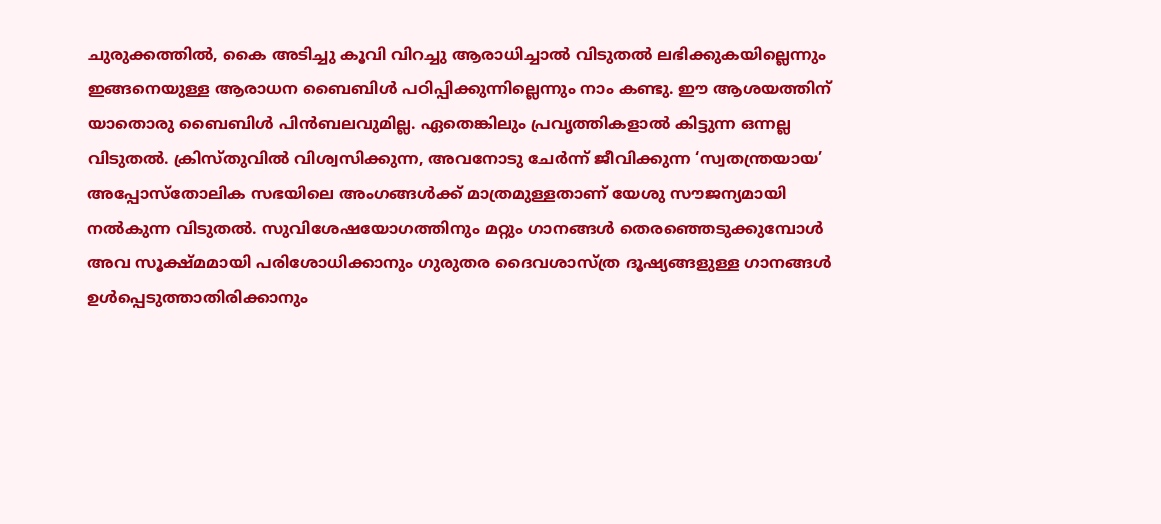ചുരുക്കത്തിൽ, കൈ അടിച്ചു കൂവി വിറച്ചു ആരാധിച്ചാല്‍ വിടുതല്‍ ലഭിക്കുകയില്ലെന്നും ഇങ്ങനെയുള്ള ആരാധന ബൈബിള്‍ പഠിപ്പിക്കുന്നില്ലെന്നും നാം കണ്ടു. ഈ ആശയത്തിന് യാതൊരു ബൈബിള്‍ പിൻബലവുമില്ല. ഏതെങ്കിലും പ്രവൃത്തികളാല്‍ കിട്ടുന്ന ഒന്നല്ല വിടുതല്‍. ക്രിസ്തുവില്‍ വിശ്വസിക്കുന്ന, അവനോടു ചേർന്ന് ജീവിക്കുന്ന ‘സ്വതന്ത്രയായ’ അപ്പോസ്തോലിക സഭയിലെ അംഗങ്ങൾക്ക് മാത്രമുള്ളതാണ് യേശു സൗജന്യമായി നൽകുന്ന വിടുതല്‍. സുവിശേഷയോഗത്തിനും മറ്റും ഗാനങ്ങള്‍ തെരഞ്ഞെടുക്കുമ്പോള്‍ അവ സൂക്ഷ്മമായി പരിശോധിക്കാനും ഗുരുതര ദൈവശാസ്ത്ര ദൂഷ്യങ്ങളുള്ള ഗാനങ്ങള്‍ ഉൾപ്പെടുത്താതിരിക്കാനും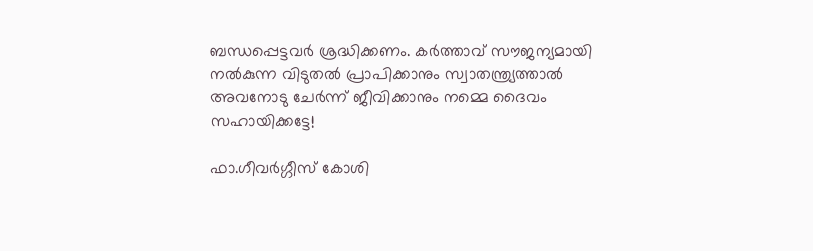ബന്ധപ്പെട്ടവര്‍ ശ്രദ്ധിക്കണം. കർത്താവ് സൗജന്യമായി നൽകുന്ന വിടുതല്‍ പ്രാപിക്കാനും സ്വാതന്ത്ര്യത്താല്‍ അവനോടു ചേർന്ന് ജീവിക്കാനും നമ്മെ ദൈവം സഹായിക്കട്ടേ!

ഫാ.ഗീവർഗ്ഗീസ് കോശി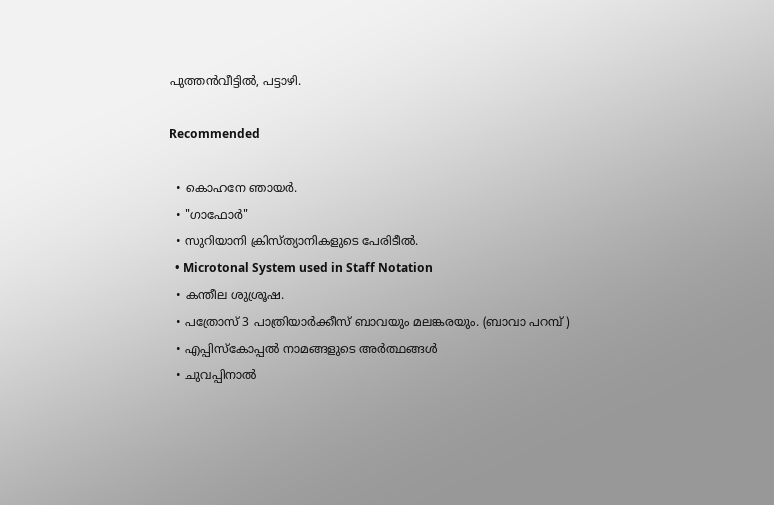പുത്തൻവീട്ടിൽ, പട്ടാഴി.

Recommended

  • കൊഹനേ ഞായർ.
  • "ഗാഫോർ"
  • സുറിയാനി ക്രിസ്ത്യാനികളുടെ പേരിടീൽ.
  • Microtonal System used in Staff Notation
  • കന്തീല ശുശ്രൂഷ.
  • പത്രോസ് 3 പാത്രിയാർക്കീസ് ബാവയും മലങ്കരയും. (ബാവാ പറമ്പ് )
  • എപ്പിസ്കോപ്പൽ നാമങ്ങളുടെ അർത്ഥങ്ങൾ
  • ചുവപ്പിനാൽ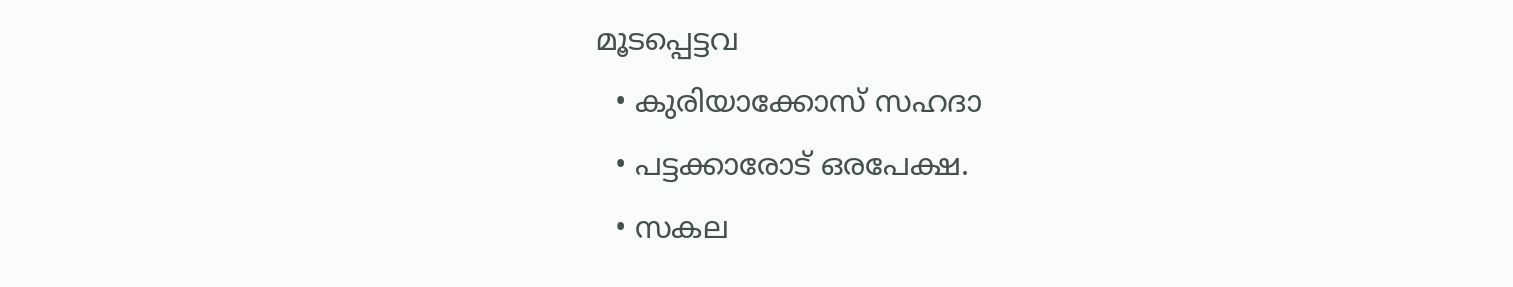മൂടപ്പെട്ടവ
  • കുരിയാക്കോസ് സഹദാ
  • പട്ടക്കാരോട് ഒരപേക്ഷ.
  • സകല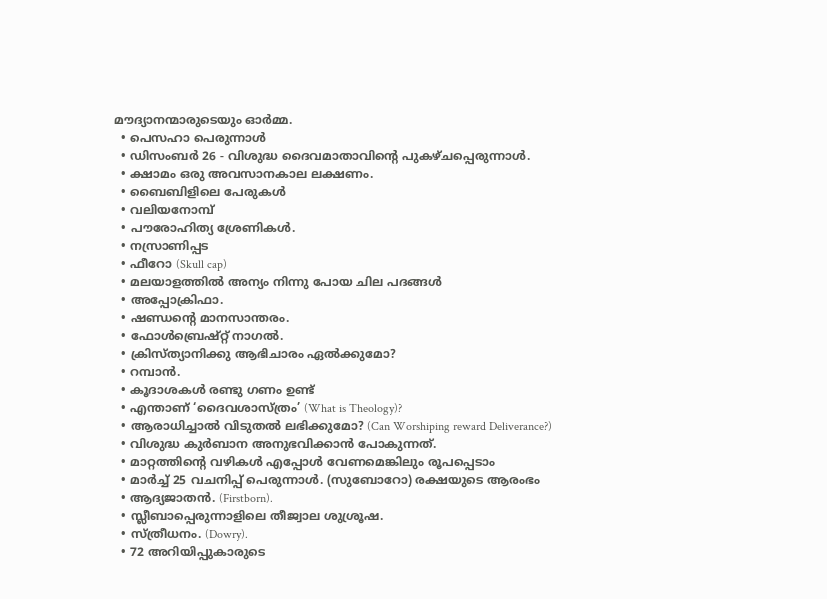മൗദ്യാനന്മാരുടെയും ഓർമ്മ.
  • പെസഹാ പെരുന്നാള്‍
  • ഡിസംബർ 26 - വിശുദ്ധ ദൈവമാതാവിൻ്റെ പുകഴ്ചപ്പെരുന്നാൾ.
  • ക്ഷാമം ഒരു അവസാനകാല ലക്ഷണം.
  • ബൈബിളിലെ പേരുകൾ
  • വലിയനോമ്പ്
  • പൗരോഹിത്യ ശ്രേണികൾ.
  • നസ്രാണിപ്പട
  • ഫീറോ (Skull cap)
  • മലയാളത്തിൽ അന്യം നിന്നു പോയ ചില പദങ്ങൾ
  • അപ്പോക്രിഫാ.
  • ഷണ്ഡൻ്റെ മാനസാന്തരം.
  • ഫോൾബ്രെഷ്റ്റ് നാഗൽ.
  • ക്രിസ്‌ത്യാനിക്കു ആഭിചാരം ഏൽക്കുമോ?
  • റമ്പാൻ.
  • കൂദാശകള്‍ രണ്ടു ഗണം ഉണ്ട്
  • എന്താണ് ‘ദൈവശാസ്ത്രം’ (What is Theology)?
  • ആരാധിച്ചാല്‍ വിടുതല്‍ ലഭിക്കുമോ? (Can Worshiping reward Deliverance?)
  • വിശുദ്ധ കുര്‍ബാന അനുഭവിക്കാന്‍ പോകുന്നത്.
  • മാറ്റത്തിന്റെ വഴികൾ എപ്പോൾ വേണമെങ്കിലും രൂപപ്പെടാം
  • മാർച്ച്‌ 25 വചനിപ്പ് പെരുന്നാൾ. (സുബോറോ) രക്ഷയുടെ ആരംഭം
  • ആദ്യജാതൻ. (Firstborn).
  • സ്ലീബാപ്പെരുന്നാളിലെ തീജ്വാല ശുശ്രൂഷ.
  • സ്ത്രീധനം. (Dowry).
  • 72 അറിയിപ്പുകാരുടെ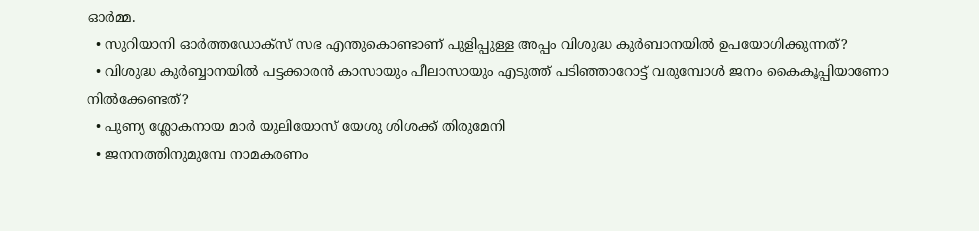ഓർമ്മ.
  • സുറിയാനി ഓർത്തഡോക്സ് സഭ എന്തുകൊണ്ടാണ് പുളിപ്പുള്ള അപ്പം വിശുദ്ധ കുർബാനയിൽ ഉപയോഗിക്കുന്നത്?
  • വിശുദ്ധ കുർബ്ബാനയിൽ പട്ടക്കാരൻ കാസായും പീലാസായും എടുത്ത് പടിഞ്ഞാറോട്ട് വരുമ്പോൾ ജനം കൈകൂപ്പിയാണോ നിൽക്കേണ്ടത്?
  • പുണ്യ ശ്ലോകനായ മാർ യുലിയോസ് യേശു ശിശക്ക് തിരുമേനി
  • ജനനത്തിനുമുമ്പേ നാമകരണം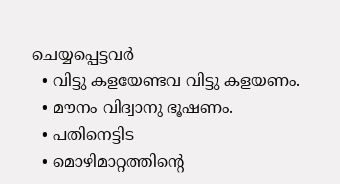ചെയ്യപ്പെട്ടവർ
  • വിട്ടു കളയേണ്ടവ വിട്ടു കളയണം.
  • മൗനം വിദ്വാനു ഭൂഷണം.
  • പതിനെട്ടിട
  • മൊഴിമാറ്റത്തിന്റെ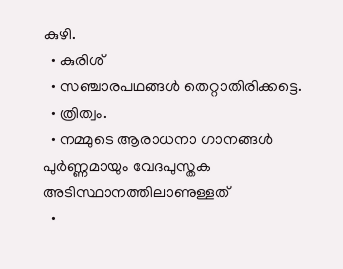കുഴി.
  • കുരിശ്
  • സഞ്ചാരപഥങ്ങൾ തെറ്റാതിരിക്കട്ടെ.
  • ത്രിത്വം.
  • നമ്മുടെ ആരാധനാ ഗാനങ്ങൾ പുർണ്ണമായും വേദപുസ്തക അടിസ്ഥാനത്തിലാണുള്ളത്
  •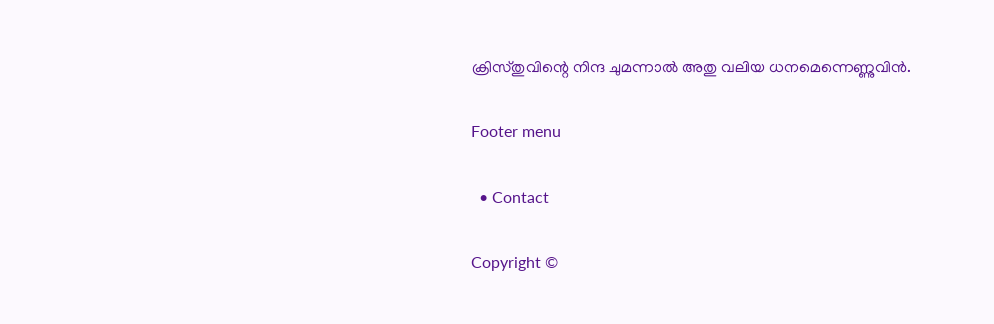ക്രിസ്തുവിന്റെ നിന്ദ ചുമന്നാൽ അതു വലിയ ധനമെന്നെണ്ണുവിൻ.

Footer menu

  • Contact

Copyright ©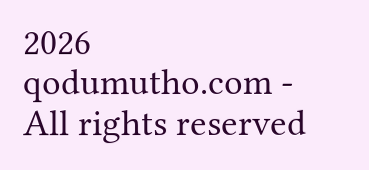2026 qodumutho.com - All rights reserved